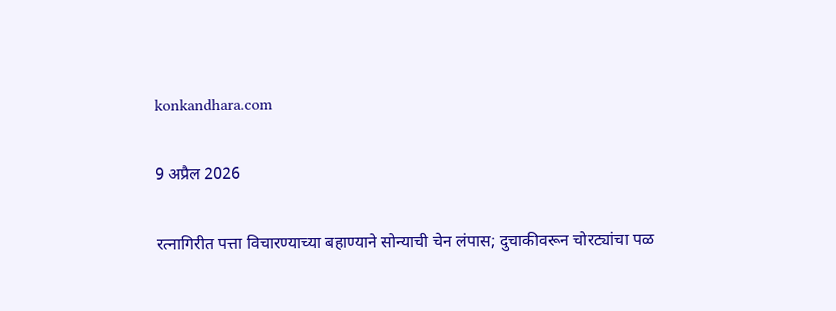konkandhara.com

9 अप्रैल 2026

रत्नागिरीत पत्ता विचारण्याच्या बहाण्याने सोन्याची चेन लंपास; दुचाकीवरून चोरट्यांचा पळ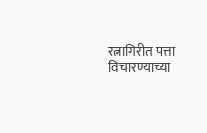रत्नागिरीत पत्ता विचारण्याच्या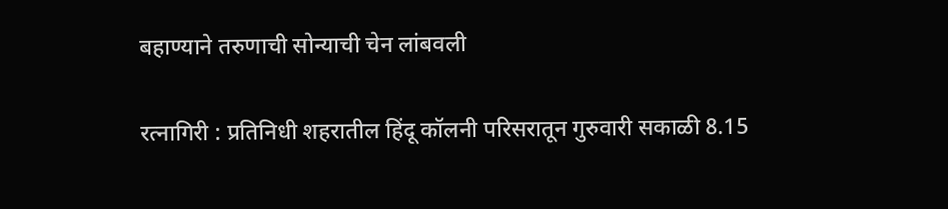बहाण्याने तरुणाची सोन्याची चेन लांबवली

रत्नागिरी : प्रतिनिधी शहरातील हिंदू कॉलनी परिसरातून गुरुवारी सकाळी 8.15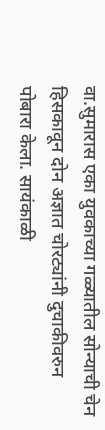वा.सुमारास एका युवकाच्या गळ्यातील सोन्याची चेन हिसकावून दोन अज्ञात चोरट्यांनी दुचाकीवरुन पोबारा केला. सायंकाळी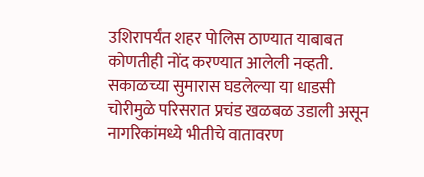उशिरापर्यंत शहर पोलिस ठाण्यात याबाबत कोणतीही नोंद करण्यात आलेली नव्हती. सकाळच्या सुमारास घडलेल्या या धाडसी चोरीमुळे परिसरात प्रचंड खळबळ उडाली असून नागरिकांमध्ये भीतीचे वातावरण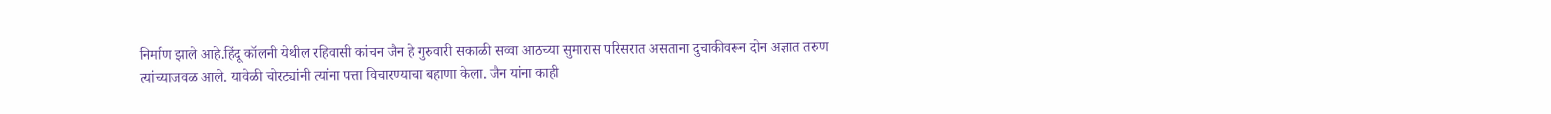निर्माण झाले आहे.हिंदू कॉलनी येथील रहिवासी कांचन जैन हे गुरुवारी सकाळी सव्वा आठच्या सुमारास परिसरात असताना दुचाकीवरून दोन अज्ञात तरुण त्यांच्याजवळ आले. यावेळी चोरट्यांनी त्यांना पत्ता विचारण्याचा बहाणा केला. जैन यांना काही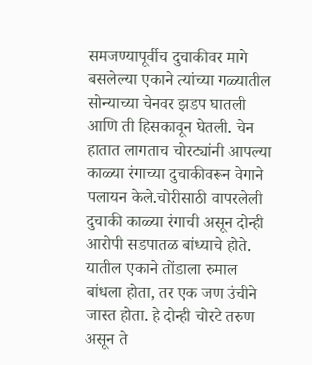समजण्यापूर्वीच दुचाकीवर मागे बसलेल्या एकाने त्यांच्या गळ्यातील सोन्याच्या चेनवर झडप घातली आणि ती हिसकावून घेतली. चेन हातात लागताच चोरट्यांनी आपल्या काळ्या रंगाच्या दुचाकीवरून वेगाने पलायन केले.चोरीसाठी वापरलेली दुचाकी काळ्या रंगाची असून दोन्ही आरोपी सडपातळ बांध्याचे होते. यातील एकाने तोंडाला रुमाल बांधला होता, तर एक जण उंचीने जास्त होता. हे दोन्ही चोरटे तरुण असून ते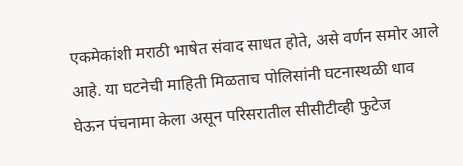एकमेकांशी मराठी भाषेत संवाद साधत होते, असे वर्णन समोर आले आहे. या घटनेची माहिती मिळताच पोलिसांनी घटनास्थळी धाव घेऊन पंचनामा केला असून परिसरातील सीसीटीव्ही फुटेज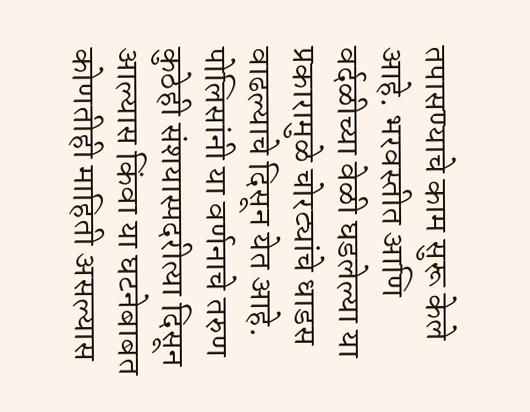तपासण्याचे काम सुरू केले आहे. भरवस्तीत आणि वर्दळीच्या वेळी घडलेल्या या प्रकारामुळे चोरट्यांचे धाडस वाढल्याचे दिसून येत आहे. पोलिसांनी या वर्णनाचे तरुण कुठेही संशयास्पदरीत्या दिसून आल्यास किंवा या घटनेबाबत कोणतीही माहिती असल्यास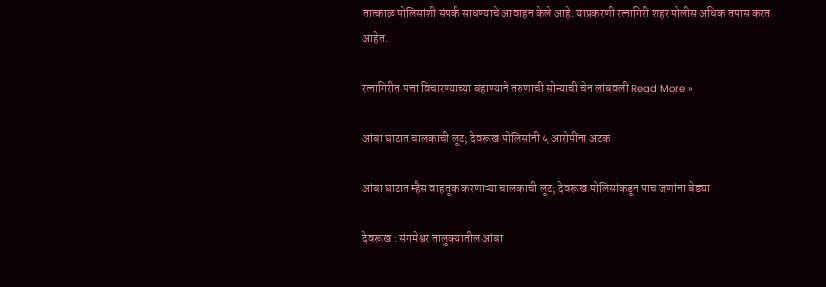तात्काळ पोलिसांशी संपर्क साधण्याचे आवाहन केले आहे. याप्रकरणी रत्नागिरी शहर पोलीस अधिक तपास करत आहेत.

रत्नागिरीत पत्ता विचारण्याच्या बहाण्याने तरुणाची सोन्याची चेन लांबवली Read More »

आंबा घाटात चालकाची लूट; देवरूख पोलिसांनी ५ आरोपींना अटक

आंबा घाटात म्हैस वाहतूक करणाऱ्या चालकाची लूट; देवरूख पोलिसांकडून पाच जणांना बेड्या

देवरूख : संगमेश्वर तालुक्यातील आंबा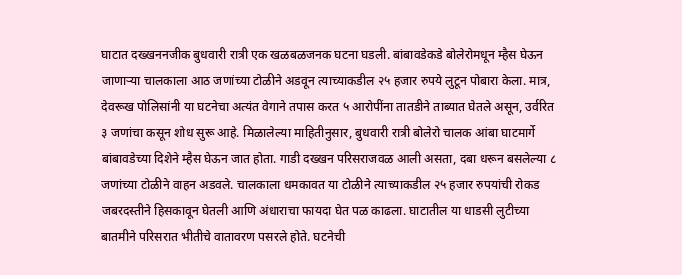घाटात दख्खननजीक बुधवारी रात्री एक खळबळजनक घटना घडली. बांबावडेकडे बोलेरोमधून म्हैस घेऊन जाणाऱ्या चालकाला आठ जणांच्या टोळीने अडवून त्याच्याकडील २५ हजार रुपये लुटून पोबारा केला. मात्र, देवरूख पोलिसांनी या घटनेचा अत्यंत वेगाने तपास करत ५ आरोपींना तातडीने ताब्यात घेतले असून, उर्वरित ३ जणांचा कसून शोध सुरू आहे. मिळालेल्या माहितीनुसार, बुधवारी रात्री बोलेरो चालक आंबा घाटमार्गे बांबावडेच्या दिशेने म्हैस घेऊन जात होता. गाडी दख्खन परिसराजवळ आली असता, दबा धरून बसलेल्या ८ जणांच्या टोळीने वाहन अडवले. चालकाला धमकावत या टोळीने त्याच्याकडील २५ हजार रुपयांची रोकड जबरदस्तीने हिसकावून घेतली आणि अंधाराचा फायदा घेत पळ काढला. घाटातील या धाडसी लुटीच्या बातमीने परिसरात भीतीचे वातावरण पसरले होते. घटनेची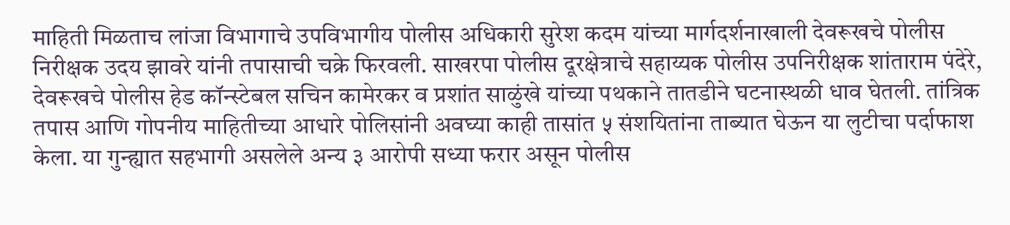माहिती मिळताच लांजा विभागाचे उपविभागीय पोलीस अधिकारी सुरेश कदम यांच्या मार्गदर्शनाखाली देवरूखचे पोलीस निरीक्षक उदय झावरे यांनी तपासाची चक्रे फिरवली. साखरपा पोलीस दूरक्षेत्राचे सहाय्यक पोलीस उपनिरीक्षक शांताराम पंदेरे, देवरूखचे पोलीस हेड कॉन्स्टेबल सचिन कामेरकर व प्रशांत साळुंखे यांच्या पथकाने तातडीने घटनास्थळी धाव घेतली. तांत्रिक तपास आणि गोपनीय माहितीच्या आधारे पोलिसांनी अवघ्या काही तासांत ५ संशयितांना ताब्यात घेऊन या लुटीचा पर्दाफाश केला. या गुन्ह्यात सहभागी असलेले अन्य ३ आरोपी सध्या फरार असून पोलीस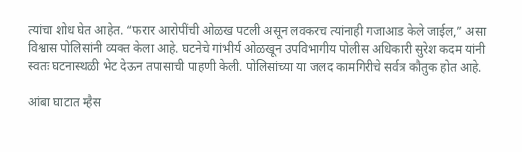त्यांचा शोध घेत आहेत. “फरार आरोपींची ओळख पटली असून लवकरच त्यांनाही गजाआड केले जाईल,” असा विश्वास पोलिसांनी व्यक्त केला आहे. घटनेचे गांभीर्य ओळखून उपविभागीय पोलीस अधिकारी सुरेश कदम यांनी स्वतः घटनास्थळी भेट देऊन तपासाची पाहणी केली. पोलिसांच्या या जलद कामगिरीचे सर्वत्र कौतुक होत आहे.

आंबा घाटात म्हैस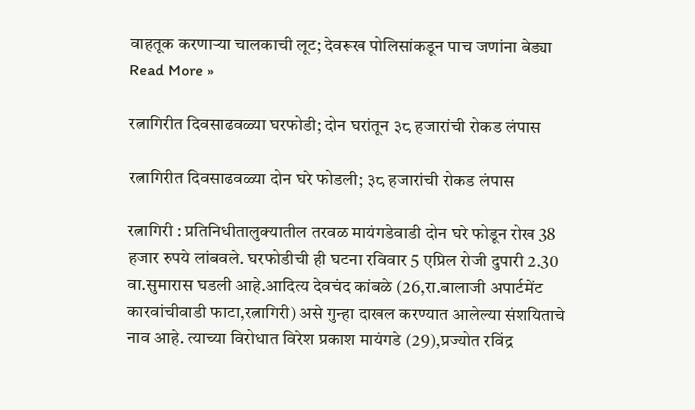वाहतूक करणाऱ्या चालकाची लूट; देवरूख पोलिसांकडून पाच जणांना बेड्या Read More »

रत्नागिरीत दिवसाढवळ्या घरफोडी; दोन घरांतून ३८ हजारांची रोकड लंपास

रत्नागिरीत दिवसाढवळ्या दोन घरे फोडली; ३८ हजारांची रोकड लंपास

रत्नागिरी : प्रतिनिधीतालुक्यातील तरवळ मायंगडेवाडी दोन घरे फोडून रोख 38 हजार रुपये लांबवले. घरफोडीची ही घटना रविवार 5 एप्रिल रोजी दुपारी 2.30 वा.सुमारास घडली आहे.आदित्य देवचंद कांबळे (26,रा.बालाजी अपार्टमेंट कारवांचीवाडी फाटा,रत्नागिरी) असे गुन्हा दाखल करण्यात आलेल्या संशयिताचे नाव आहे. त्याच्या विरोधात विरेश प्रकाश मायंगडे (29),प्रज्योत रविंद्र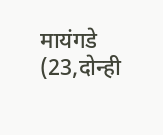मायंगडे (23,दोन्ही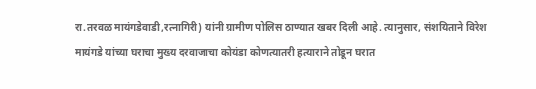रा.तरवळ मायंगडेवाडी,रत्नागिरी) यांनी ग्रामीण पोलिस ठाण्यात खबर दिली आहे. त्यानुसार, संशयिताने विरेश मायंगडे यांच्या घराचा मुख्य दरवाजाचा कोयंडा कोणत्यातरी हत्याराने तोडून घरात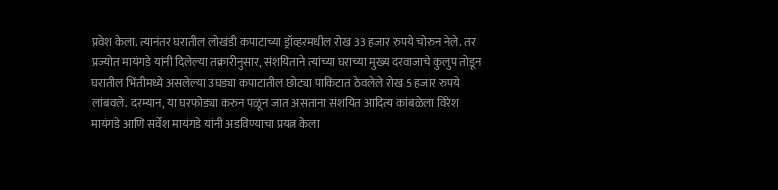प्रवेश केला. त्यानंतर घरातील लोखंडी कपाटाच्या ड्रॉव्हरमधील रोख 33 हजार रुपये चोरुन नेले. तर प्रज्योत मायंगडे यांनी दिलेल्या तक्रारीनुसार, संशयिताने त्यांच्या घराच्या मुख्य दरवाजाचे कुलुप तोडून घरातील भिंतीमध्ये असलेल्या उघड्या कपाटातील छोट्या पाकिटात ठेवलेले रोख 5 हजार रुपये लांबवले. दरम्यान, या घरफोड्या करुन पळून जात असताना संशयित आदित्य कांबळेला विरेश मायंगडे आणि सर्वेश मायंगडे यांनी अडविण्याचा प्रयत्न केला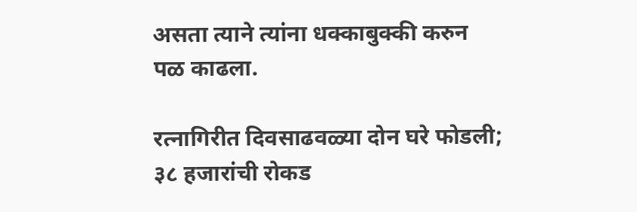असता त्याने त्यांना धक्काबुक्की करुन पळ काढला.

रत्नागिरीत दिवसाढवळ्या दोन घरे फोडली; ३८ हजारांची रोकड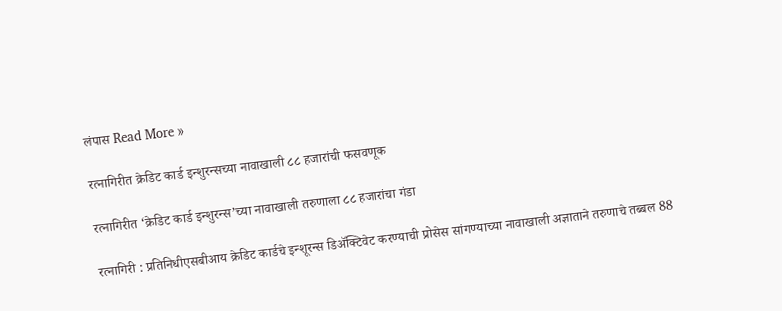लंपास Read More »

रत्नागिरीत क्रेडिट कार्ड इन्शुरन्सच्या नावाखाली ८८ हजारांची फसवणूक

रत्नागिरीत ‘क्रेडिट कार्ड इन्शुरन्स’च्या नावाखाली तरुणाला ८८ हजारांचा गंडा

रत्नागिरी : प्रतिनिधीएसबीआय क्रेडिट कार्डचे इन्शूरन्स डिॲक्टिवेट करण्याची प्रोसेस सांगण्याच्या नावाखाली अज्ञाताने तरुणाचे तब्बल 88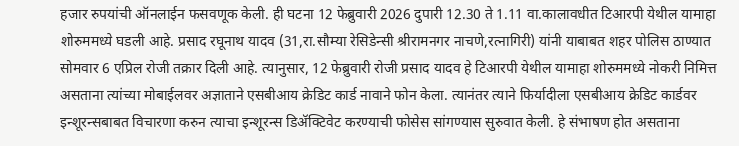हजार रुपयांची ऑनलाईन फसवणूक केली. ही घटना 12 फेब्रुवारी 2026 दुपारी 12.30 ते 1.11 वा.कालावधीत टिआरपी येथील यामाहा शोरुममध्ये घडली आहे. प्रसाद रघूनाथ यादव (31,रा.सौम्या रेसिडेन्सी श्रीरामनगर नाचणे,रत्नागिरी) यांनी याबाबत शहर पोलिस ठाण्यात सोमवार 6 एप्रिल रोजी तक्रार दिली आहे. त्यानुसार, 12 फेब्रुवारी रोजी प्रसाद यादव हे टिआरपी येथील यामाहा शोरुममध्ये नोकरी निमित्त असताना त्यांच्या मोबाईलवर अज्ञाताने एसबीआय क्रेडिट कार्ड नावाने फोन केला. त्यानंतर त्याने फिर्यादीला एसबीआय क्रेडिट कार्डवर इन्शूरन्सबाबत विचारणा करुन त्याचा इन्शूरन्स डिॲक्टिवेट करण्याची फोसेस सांगण्यास सुरुवात केली. हे संभाषण होत असताना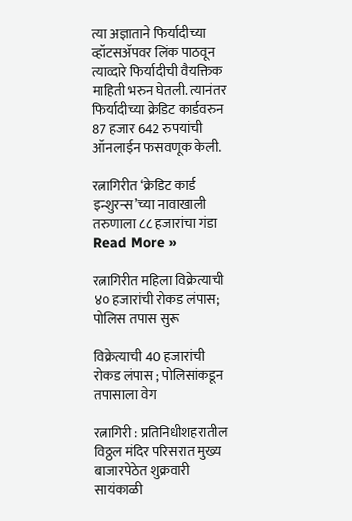त्या अज्ञाताने फिर्यादीच्या व्हॉटसॲपवर लिंक पाठवून त्याव्दारे फिर्यादीची वैयक्तिक माहिती भरुन घेतली. त्यानंतर फिर्यादीच्या क्रेडिट कार्डवरुन 87 हजार 642 रुपयांची ऑनलाईन फसवणूक केली.

रत्नागिरीत ‘क्रेडिट कार्ड इन्शुरन्स’च्या नावाखाली तरुणाला ८८ हजारांचा गंडा Read More »

रत्नागिरीत महिला विक्रेत्याची ४० हजारांची रोकड लंपास; पोलिस तपास सुरू

विक्रेत्याची 40 हजारांची रोकड लंपास ; पोलिसांकडून तपासाला वेग

रत्नागिरी : प्रतिनिधीशहरातील विठ्ठल मंदिर परिसरात मुख्य बाजारपेठेत शुक्रवारी सायंकाळी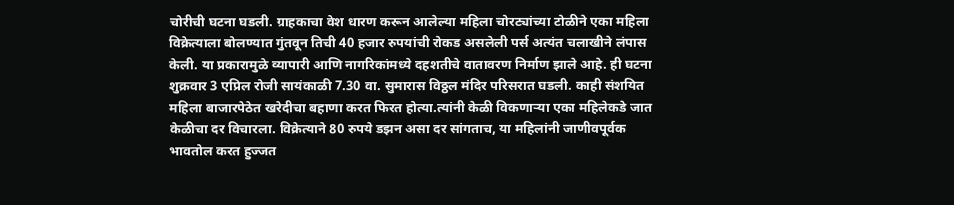चोरीची घटना घडली. ग्राहकाचा वेश धारण करून आलेल्या महिला चोरट्यांच्या टोळीने एका महिला विक्रेत्याला बोलण्यात गुंतवून तिची 40 हजार रुपयांची रोकड असलेली पर्स अत्यंत चलाखीने लंपास केली. या प्रकारामुळे व्यापारी आणि नागरिकांमध्ये दहशतीचे वातावरण निर्माण झाले आहे. ही घटना शुक्रवार 3 एप्रिल रोजी सायंकाळी 7.30 वा. सुमारास विठ्ठल मंदिर परिसरात घडली. काही संशयित महिला बाजारपेठेत खरेदीचा बहाणा करत फिरत होत्या.त्यांनी केळी विकणाऱ्या एका महिलेकडे जात केळीचा दर विचारला. विक्रेत्याने 80 रुपये डझन असा दर सांगताच, या महिलांनी जाणीवपूर्वक भावतोल करत हुज्जत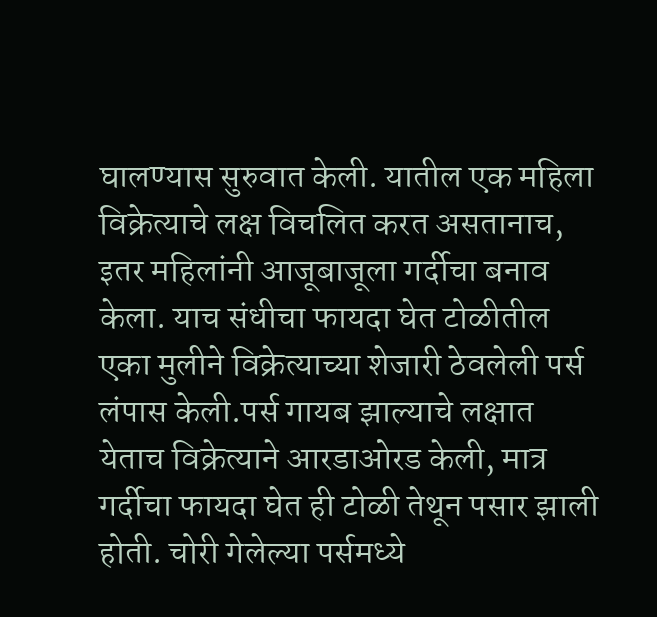घालण्यास सुरुवात केली. यातील एक महिला विक्रेत्याचे लक्ष विचलित करत असतानाच, इतर महिलांनी आजूबाजूला गर्दीचा बनाव केला. याच संधीचा फायदा घेत टोळीतील एका मुलीने विक्रेत्याच्या शेजारी ठेवलेली पर्स लंपास केली.पर्स गायब झाल्याचे लक्षात येताच विक्रेत्याने आरडाओरड केली, मात्र गर्दीचा फायदा घेत ही टोळी तेथून पसार झाली होती. चोरी गेलेल्या पर्समध्ये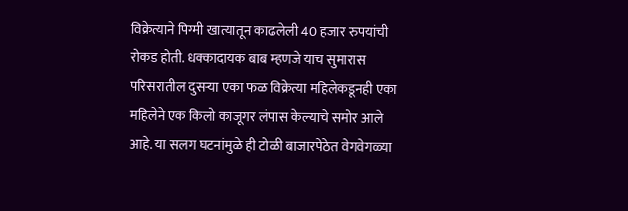विक्रेत्याने पिग्मी खात्यातून काढलेली 40 हजार रुपयांची रोकड होती. धक्कादायक बाब म्हणजे याच सुमारास परिसरातील दुसऱ्या एका फळ विक्रेत्या महिलेकडूनही एका महिलेने एक किलो काजूगर लंपास केल्याचे समोर आले आहे. या सलग घटनांमुळे ही टोळी बाजारपेठेत वेगवेगळ्या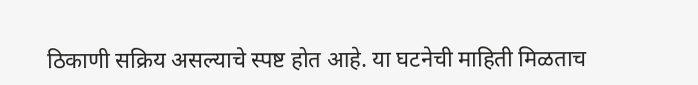ठिकाणी सक्रिय असल्याचे स्पष्ट होत आहे. या घटनेची माहिती मिळताच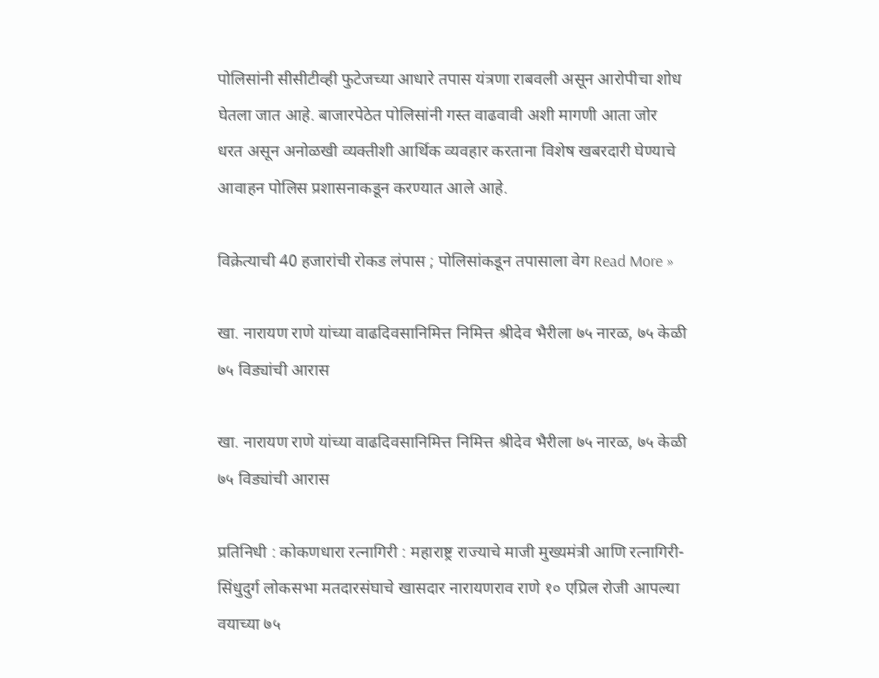पोलिसांनी सीसीटीव्ही फुटेजच्या आधारे तपास यंत्रणा राबवली असून आरोपीचा शोध घेतला जात आहे. बाजारपेठेत पोलिसांनी गस्त वाढवावी अशी मागणी आता जोर धरत असून अनोळखी व्यक्तीशी आर्थिक व्यवहार करताना विशेष खबरदारी घेण्याचे आवाहन पोलिस प्रशासनाकडून करण्यात आले आहे.

विक्रेत्याची 40 हजारांची रोकड लंपास ; पोलिसांकडून तपासाला वेग Read More »

खा. नारायण राणे यांच्या वाढदिवसानिमित्त निमित्त श्रीदेव भैरीला ७५ नारळ, ७५ केळी ७५ विड्यांची आरास

खा. नारायण राणे यांच्या वाढदिवसानिमित्त निमित्त श्रीदेव भैरीला ७५ नारळ, ७५ केळी ७५ विड्यांची आरास

प्रतिनिधी : कोकणधारा रत्नागिरी : महाराष्ट्र राज्याचे माजी मुख्यमंत्री आणि रत्नागिरी-सिंधुदुर्ग लोकसभा मतदारसंघाचे खासदार नारायणराव राणे १० एप्रिल रोजी आपल्या वयाच्या ७५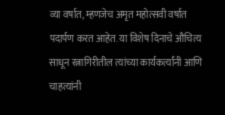व्या वर्षात, म्हणजेच अमृत महोत्सवी वर्षात पदार्पण करत आहेत. या विशेष दिनाचे औचित्य साधून रत्नागिरीतील त्यांच्या कार्यकर्त्यांनी आणि चाहत्यांनी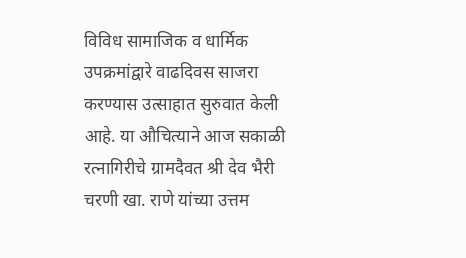विविध सामाजिक व धार्मिक उपक्रमांद्वारे वाढदिवस साजरा करण्यास उत्साहात सुरुवात केली आहे. या औचित्याने आज सकाळी रत्नागिरीचे ग्रामदैवत श्री देव भैरी चरणी खा. राणे यांच्या उत्तम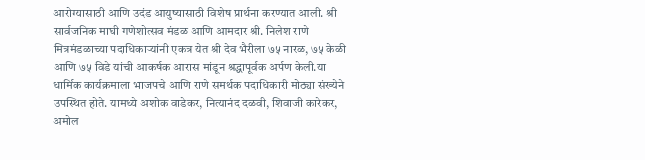आरोग्यासाठी आणि उदंड आयुष्यासाठी विशेष प्रार्थना करण्यात आली. श्री सार्वजनिक माघी गणेशोत्सव मंडळ आणि आमदार श्री. निलेश राणे मित्रमंडळाच्या पदाधिकाऱ्यांनी एकत्र येत श्री देव भैरीला ७५ नारळ, ७५ केळी आणि ७५ विडे यांची आकर्षक आरास मांडून श्रद्धापूर्वक अर्पण केली.या धार्मिक कार्यक्रमाला भाजपचे आणि राणे समर्थक पदाधिकारी मोठ्या संख्येने उपस्थित होते. यामध्ये अशोक वाडेकर, नित्यानंद दळवी, शिवाजी कारेकर, अमोल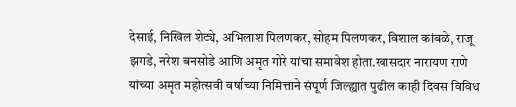देसाई, निखिल शेट्ये, अभिलाश पिलणकर, सोहम पिलणकर, विशाल कांबळे, राजू झगडे, नरेश बनसोडे आणि अमृत गोरे यांचा समावेश होता.खासदार नारायण राणे यांच्या अमृत महोत्सवी वर्षाच्या निमित्ताने संपूर्ण जिल्ह्यात पुढील काही दिवस विविध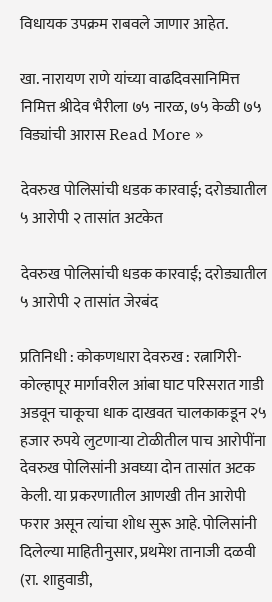विधायक उपक्रम राबवले जाणार आहेत.

खा. नारायण राणे यांच्या वाढदिवसानिमित्त निमित्त श्रीदेव भैरीला ७५ नारळ, ७५ केळी ७५ विड्यांची आरास Read More »

देवरुख पोलिसांची धडक कारवाई; दरोड्यातील ५ आरोपी २ तासांत अटकेत

देवरुख पोलिसांची धडक कारवाई; दरोड्यातील ५ आरोपी २ तासांत जेरबंद

प्रतिनिधी : कोकणधारा देवरुख : रत्नागिरी-कोल्हापूर मार्गावरील आंबा घाट परिसरात गाडी अडवून चाकूचा धाक दाखवत चालकाकडून २५ हजार रुपये लुटणाऱ्या टोळीतील पाच आरोपींना देवरुख पोलिसांनी अवघ्या दोन तासांत अटक केली. या प्रकरणातील आणखी तीन आरोपी फरार असून त्यांचा शोध सुरू आहे. पोलिसांनी दिलेल्या माहितीनुसार, प्रथमेश तानाजी दळवी (रा. शाहुवाडी,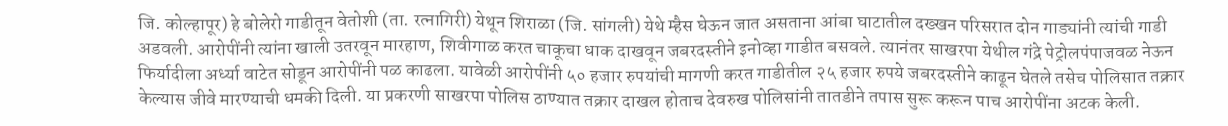जि. कोल्हापूर) हे बोलेरो गाडीतून वेतोशी (ता. रत्नागिरी) येथून शिराळा (जि. सांगली) येथे म्हैस घेऊन जात असताना आंबा घाटातील दख्खन परिसरात दोन गाड्यांनी त्यांची गाडी अडवली. आरोपींनी त्यांना खाली उतरवून मारहाण, शिवीगाळ करत चाकूचा धाक दाखवून जबरदस्तीने इनोव्हा गाडीत बसवले. त्यानंतर साखरपा येथील गंद्रे पेट्रोलपंपाजवळ नेऊन फिर्यादीला अर्ध्या वाटेत सोडून आरोपींनी पळ काढला. यावेळी आरोपींनी ५० हजार रुपयांची मागणी करत गाडीतील २५ हजार रुपये जबरदस्तीने काढून घेतले तसेच पोलिसात तक्रार केल्यास जीवे मारण्याची धमकी दिली. या प्रकरणी साखरपा पोलिस ठाण्यात तक्रार दाखल होताच देवरुख पोलिसांनी तातडीने तपास सुरू करून पाच आरोपींना अटक केली.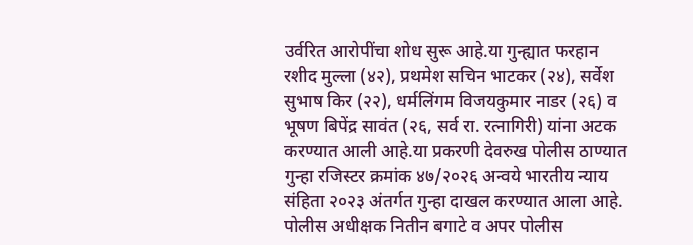उर्वरित आरोपींचा शोध सुरू आहे.या गुन्ह्यात फरहान रशीद मुल्ला (४२), प्रथमेश सचिन भाटकर (२४), सर्वेश सुभाष किर (२२), धर्मलिंगम विजयकुमार नाडर (२६) व भूषण बिपेंद्र सावंत (२६, सर्व रा. रत्नागिरी) यांना अटक करण्यात आली आहे.या प्रकरणी देवरुख पोलीस ठाण्यात गुन्हा रजिस्टर क्रमांक ४७/२०२६ अन्वये भारतीय न्याय संहिता २०२३ अंतर्गत गुन्हा दाखल करण्यात आला आहे. पोलीस अधीक्षक नितीन बगाटे व अपर पोलीस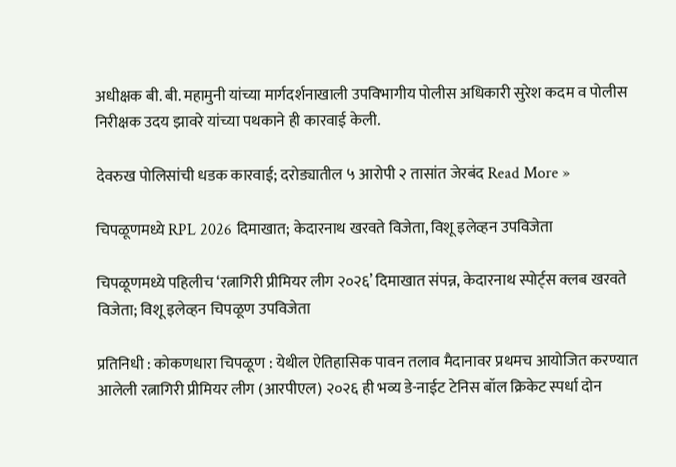अधीक्षक बी. बी. महामुनी यांच्या मार्गदर्शनाखाली उपविभागीय पोलीस अधिकारी सुरेश कदम व पोलीस निरीक्षक उदय झावरे यांच्या पथकाने ही कारवाई केली.

देवरुख पोलिसांची धडक कारवाई; दरोड्यातील ५ आरोपी २ तासांत जेरबंद Read More »

चिपळूणमध्ये RPL 2026 दिमाखात; केदारनाथ खरवते विजेता, विशू इलेव्हन उपविजेता

चिपळूणमध्ये पहिलीच ‘रत्नागिरी प्रीमियर लीग २०२६’ दिमाखात संपन्न, केदारनाथ स्पोर्ट्स क्लब खरवते विजेता; विशू इलेव्हन चिपळूण उपविजेता

प्रतिनिधी : कोकणधारा चिपळूण : येथील ऐतिहासिक पावन तलाव मैदानावर प्रथमच आयोजित करण्यात आलेली रत्नागिरी प्रीमियर लीग (आरपीएल) २०२६ ही भव्य डे-नाईट टेनिस बॉल क्रिकेट स्पर्धा दोन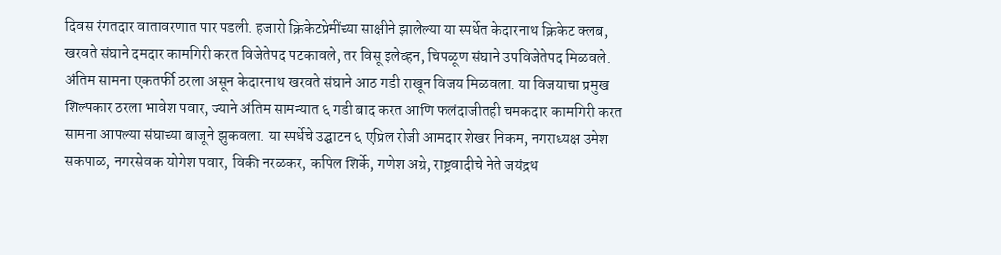दिवस रंगतदार वातावरणात पार पडली. हजारो क्रिकेटप्रेमींच्या साक्षीने झालेल्या या स्पर्धेत केदारनाथ क्रिकेट क्लब, खरवते संघाने दमदार कामगिरी करत विजेतेपद पटकावले, तर विसू इलेव्हन, चिपळूण संघाने उपविजेतेपद मिळवले. अंतिम सामना एकतर्फी ठरला असून केदारनाथ खरवते संघाने आठ गडी राखून विजय मिळवला. या विजयाचा प्रमुख शिल्पकार ठरला भावेश पवार, ज्याने अंतिम सामन्यात ६ गडी बाद करत आणि फलंदाजीतही चमकदार कामगिरी करत सामना आपल्या संघाच्या बाजूने झुकवला. या स्पर्धेचे उद्घाटन ६ एप्रिल रोजी आमदार शेखर निकम, नगराध्यक्ष उमेश सकपाळ, नगरसेवक योगेश पवार, विकी नरळकर, कपिल शिर्के, गणेश अग्रे, राष्ट्रवादीचे नेते जयंद्रथ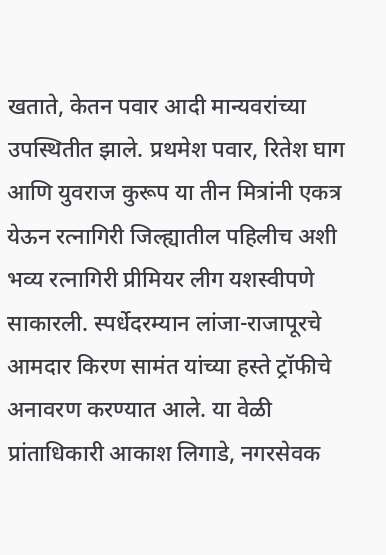खताते, केतन पवार आदी मान्यवरांच्या उपस्थितीत झाले. प्रथमेश पवार, रितेश घाग आणि युवराज कुरूप या तीन मित्रांनी एकत्र येऊन रत्नागिरी जिल्ह्यातील पहिलीच अशी भव्य रत्नागिरी प्रीमियर लीग यशस्वीपणे साकारली. स्पर्धेदरम्यान लांजा-राजापूरचे आमदार किरण सामंत यांच्या हस्ते ट्रॉफीचे अनावरण करण्यात आले. या वेळी प्रांताधिकारी आकाश लिगाडे, नगरसेवक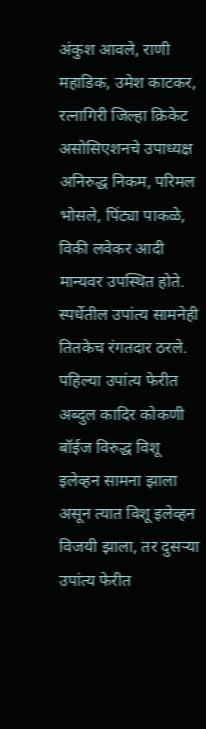अंकुश आवले, राणी महाडिक, उमेश काटकर, रत्नागिरी जिल्हा क्रिकेट असोसिएशनचे उपाध्यक्ष अनिरुद्ध निकम, परिमल भोसले, पिंट्या पाकळे, विकी लवेकर आदी मान्यवर उपस्थित होते. स्पर्धेतील उपांत्य सामनेही तितकेच रंगतदार ठरले. पहिल्या उपांत्य फेरीत अब्दुल कादिर कोकणी बॉईज विरुद्ध विशू इलेव्हन सामना झाला असून त्यात विशू इलेव्हन विजयी झाला, तर दुसऱ्या उपांत्य फेरीत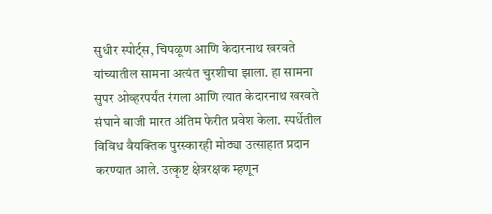सुधीर स्पोर्ट्स, चिपळूण आणि केदारनाथ खरवते यांच्यातील सामना अत्यंत चुरशीचा झाला. हा सामना सुपर ओव्हरपर्यंत रंगला आणि त्यात केदारनाथ खरवते संघाने बाजी मारत अंतिम फेरीत प्रवेश केला. स्पर्धेतील विविध वैयक्तिक पुरस्कारही मोठ्या उत्साहात प्रदान करण्यात आले. उत्कृष्ट क्षेत्ररक्षक म्हणून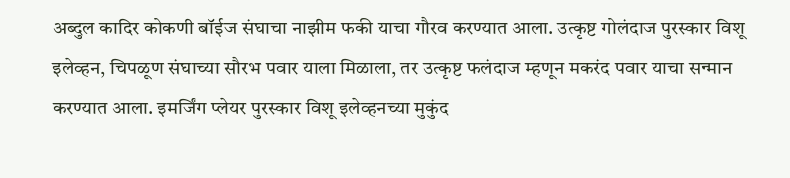अब्दुल कादिर कोकणी बॉईज संघाचा नाझीम फकी याचा गौरव करण्यात आला. उत्कृष्ट गोलंदाज पुरस्कार विशू इलेव्हन, चिपळूण संघाच्या सौरभ पवार याला मिळाला, तर उत्कृष्ट फलंदाज म्हणून मकरंद पवार याचा सन्मान करण्यात आला. इमर्जिंग प्लेयर पुरस्कार विशू इलेव्हनच्या मुकुंद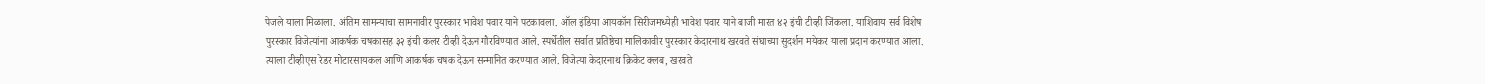पेजले याला मिळाला. अंतिम सामन्याचा सामनावीर पुरस्कार भावेश पवार याने पटकावला. ऑल इंडिया आयकॉन सिरीजमध्येही भावेश पवार याने बाजी मारत ४२ इंची टीव्ही जिंकला. याशिवाय सर्व विशेष पुरस्कार विजेत्यांना आकर्षक चषकासह ३२ इंची कलर टीव्ही देऊन गौरविण्यात आले. स्पर्धेतील सर्वात प्रतिष्ठेचा मालिकावीर पुरस्कार केदारनाथ खरवते संघाच्या सुदर्शन मयेकर याला प्रदान करण्यात आला. त्याला टीव्हीएस रेडर मोटारसायकल आणि आकर्षक चषक देऊन सन्मानित करण्यात आले. विजेत्या केदारनाथ क्रिकेट क्लब, खरवते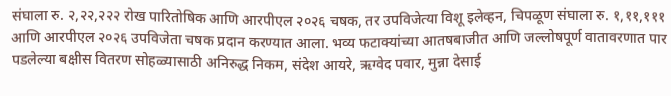संघाला रु. २,२२,२२२ रोख पारितोषिक आणि आरपीएल २०२६ चषक, तर उपविजेत्या विशू इलेव्हन, चिपळूण संघाला रु. १,११,१११ आणि आरपीएल २०२६ उपविजेता चषक प्रदान करण्यात आला. भव्य फटाक्यांच्या आतषबाजीत आणि जल्लोषपूर्ण वातावरणात पार पडलेल्या बक्षीस वितरण सोहळ्यासाठी अनिरुद्ध निकम, संदेश आयरे, ऋग्वेद पवार, मुन्ना देसाई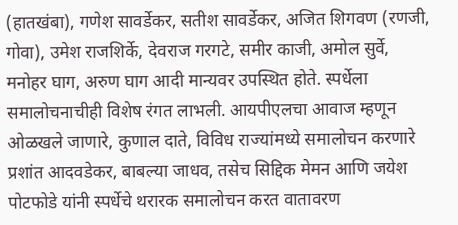(हातखंबा), गणेश सावर्डेकर, सतीश सावर्डेकर, अजित शिगवण (रणजी, गोवा), उमेश राजशिर्के, देवराज गरगटे, समीर काजी, अमोल सुर्वे, मनोहर घाग, अरुण घाग आदी मान्यवर उपस्थित होते. स्पर्धेला समालोचनाचीही विशेष रंगत लाभली. आयपीएलचा आवाज म्हणून ओळखले जाणारे, कुणाल दाते, विविध राज्यांमध्ये समालोचन करणारे प्रशांत आदवडेकर, बाबल्या जाधव, तसेच सिद्दिक मेमन आणि जयेश पोटफोडे यांनी स्पर्धेचे थरारक समालोचन करत वातावरण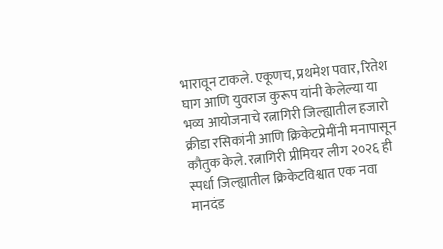भारावून टाकले. एकूणच, प्रथमेश पवार, रितेश घाग आणि युवराज कुरूप यांनी केलेल्या या भव्य आयोजनाचे रत्नागिरी जिल्ह्यातील हजारो क्रीडा रसिकांनी आणि क्रिकेटप्रेमींनी मनापासून कौतुक केले. रत्नागिरी प्रीमियर लीग २०२६ ही स्पर्धा जिल्ह्यातील क्रिकेटविश्वात एक नवा मानदंड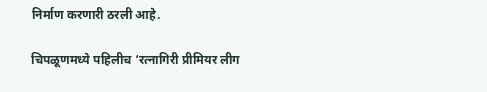निर्माण करणारी ठरली आहे.

चिपळूणमध्ये पहिलीच ‘रत्नागिरी प्रीमियर लीग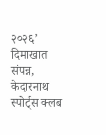२०२६’ दिमाखात संपन्न, केदारनाथ स्पोर्ट्स क्लब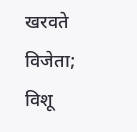खरवते विजेता; विशू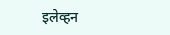इलेव्हन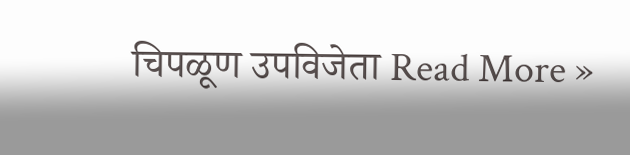चिपळूण उपविजेता Read More »